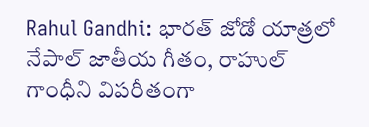Rahul Gandhi: భారత్ జోడో యాత్రలో నేపాల్ జాతీయ గీతం, రాహుల్ గాంధీని విపరీతంగా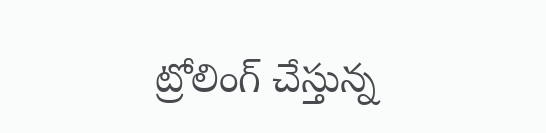ట్రోలింగ్ చేస్తున్న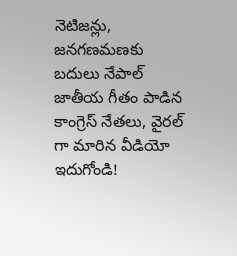నెటిజన్లు, జనగణమణకు బదులు నేపాల్ జాతీయ గీతం పాడిన కాంగ్రెస్ నేతలు, వైరల్ గా మారిన వీడియో ఇదుగోండి!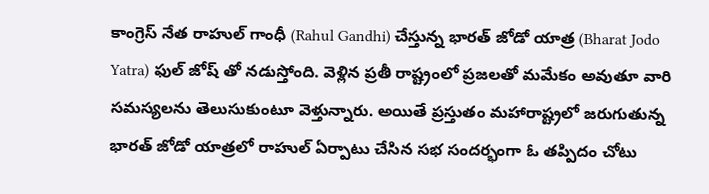కాంగ్రెస్ నేత రాహుల్ గాంధీ (Rahul Gandhi) చేస్తున్న భారత్ జోడో యాత్ర (Bharat Jodo Yatra) ఫుల్ జోష్ తో నడుస్తోంది. వెళ్లిన ప్రతీ రాష్ట్రంలో ప్రజలతో మమేకం అవుతూ వారి సమస్యలను తెలుసుకుంటూ వెళ్తున్నారు. అయితే ప్రస్తుతం మహారాష్ట్రలో జరుగుతున్న భారత్ జోడో యాత్రలో రాహుల్ ఏర్పాటు చేసిన సభ సందర్భంగా ఓ తప్పిదం చోటు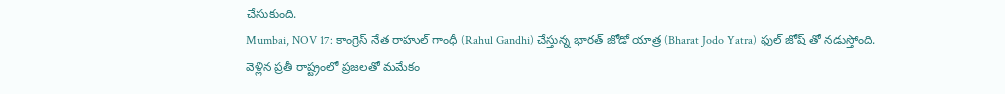చేసుకుంది.
Mumbai, NOV 17: కాంగ్రెస్ నేత రాహుల్ గాంధీ (Rahul Gandhi) చేస్తున్న భారత్ జోడో యాత్ర (Bharat Jodo Yatra) ఫుల్ జోష్ తో నడుస్తోంది. వెళ్లిన ప్రతీ రాష్ట్రంలో ప్రజలతో మమేకం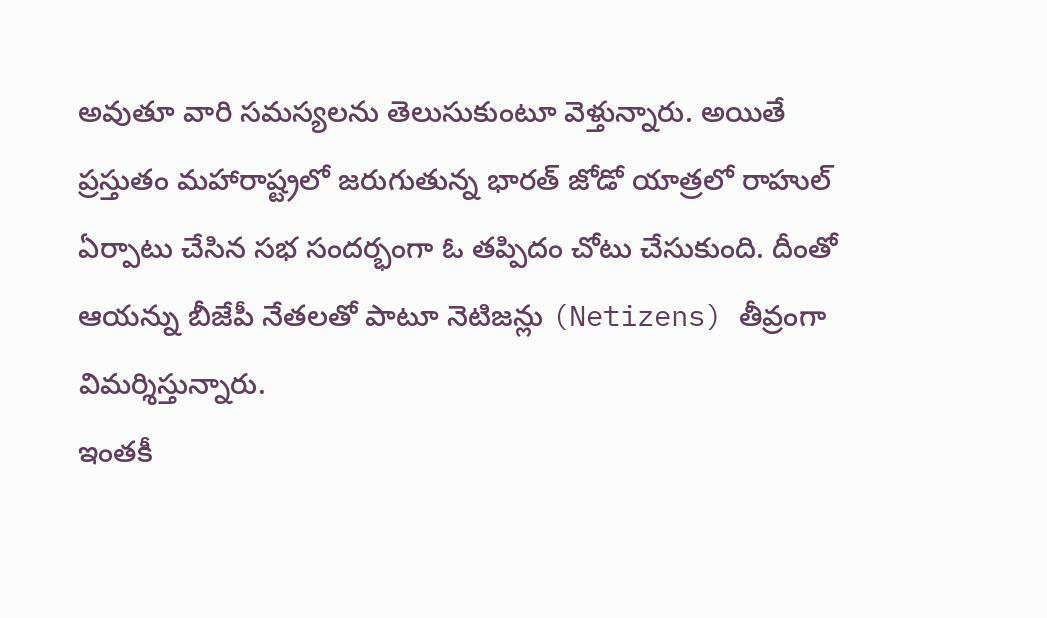అవుతూ వారి సమస్యలను తెలుసుకుంటూ వెళ్తున్నారు. అయితే ప్రస్తుతం మహారాష్ట్రలో జరుగుతున్న భారత్ జోడో యాత్రలో రాహుల్ ఏర్పాటు చేసిన సభ సందర్భంగా ఓ తప్పిదం చోటు చేసుకుంది. దీంతో ఆయన్ను బీజేపీ నేతలతో పాటూ నెటిజన్లు (Netizens) తీవ్రంగా విమర్శిస్తున్నారు.
ఇంతకీ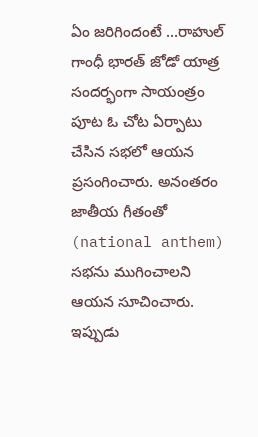ఏం జరిగిందంటే ...రాహుల్ గాంధీ భారత్ జోడో యాత్ర సందర్భంగా సాయంత్రం పూట ఓ చోట ఏర్పాటు చేసిన సభలో ఆయన ప్రసంగించారు. అనంతరం జాతీయ గీతంతో (national anthem) సభను ముగించాలని ఆయన సూచించారు. ఇప్పుడు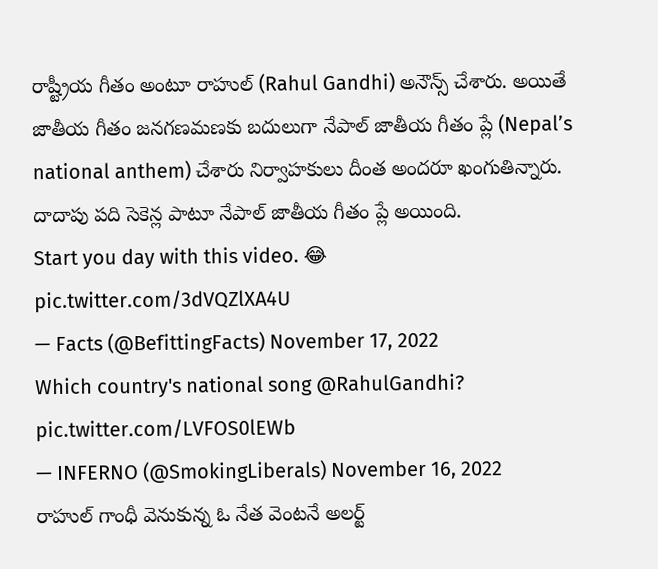రాష్ట్రీయ గీతం అంటూ రాహుల్ (Rahul Gandhi) అనౌన్స్ చేశారు. అయితే జాతీయ గీతం జనగణమణకు బదులుగా నేపాల్ జాతీయ గీతం ప్లే (Nepal’s national anthem) చేశారు నిర్వాహకులు దీంత అందరూ ఖంగుతిన్నారు. దాదాపు పది సెకెన్ల పాటూ నేపాల్ జాతీయ గీతం ప్లే అయింది.
Start you day with this video. 😂 pic.twitter.com/3dVQZlXA4U
— Facts (@BefittingFacts) November 17, 2022
Which country's national song @RahulGandhi? pic.twitter.com/LVFOS0lEWb
— INFERNO (@SmokingLiberals) November 16, 2022
రాహుల్ గాంధీ వెనుకున్న ఓ నేత వెంటనే అలర్ట్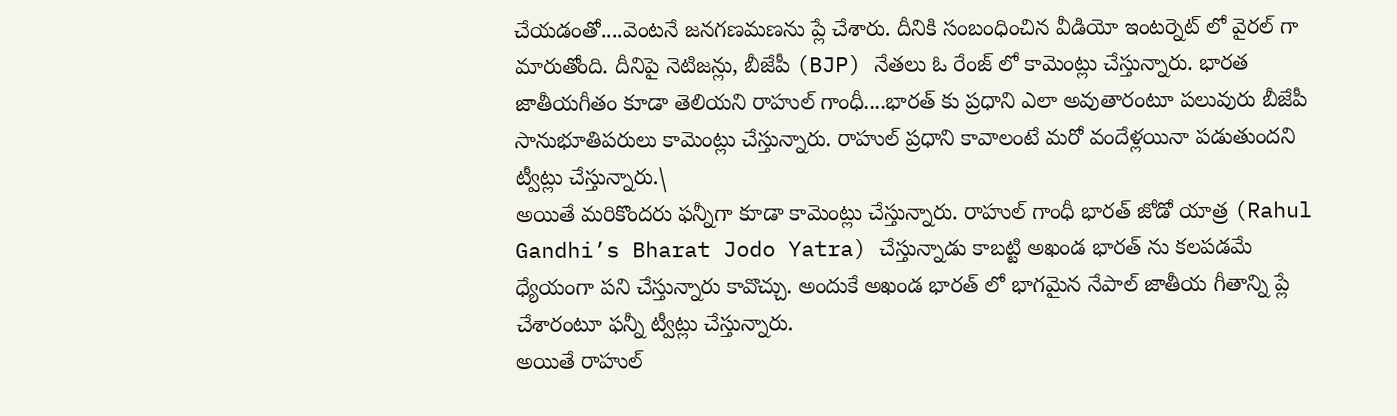చేయడంతో....వెంటనే జనగణమణను ప్లే చేశారు. దీనికి సంబంధించిన వీడియో ఇంటర్నెట్ లో వైరల్ గా మారుతోంది. దీనిపై నెటిజన్లు, బీజేపీ (BJP) నేతలు ఓ రేంజ్ లో కామెంట్లు చేస్తున్నారు. భారత జాతీయగీతం కూడా తెలియని రాహుల్ గాంధీ....భారత్ కు ప్రధాని ఎలా అవుతారంటూ పలువురు బీజేపీ సానుభూతిపరులు కామెంట్లు చేస్తున్నారు. రాహుల్ ప్రధాని కావాలంటే మరో వందేళ్లయినా పడుతుందని ట్వీట్లు చేస్తున్నారు.\
అయితే మరికొందరు ఫన్నీగా కూడా కామెంట్లు చేస్తున్నారు. రాహుల్ గాంధీ భారత్ జోడో యాత్ర (Rahul Gandhi’s Bharat Jodo Yatra) చేస్తున్నాడు కాబట్టి అఖండ భారత్ ను కలపడమే ధ్యేయంగా పని చేస్తున్నారు కావొచ్చు. అందుకే అఖండ భారత్ లో భాగమైన నేపాల్ జాతీయ గీతాన్ని ప్లే చేశారంటూ ఫన్నీ ట్వీట్లు చేస్తున్నారు.
అయితే రాహుల్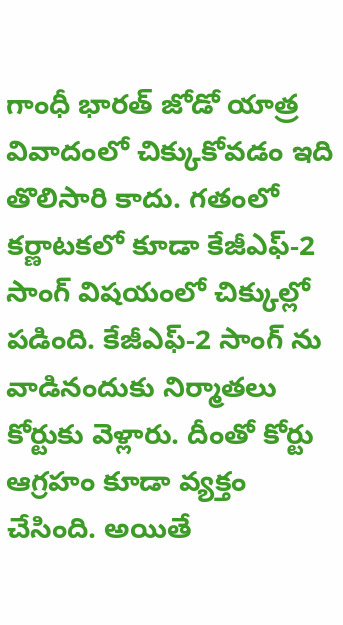గాంధీ భారత్ జోడో యాత్ర వివాదంలో చిక్కుకోవడం ఇది తొలిసారి కాదు. గతంలో కర్ణాటకలో కూడా కేజీఎఫ్-2 సాంగ్ విషయంలో చిక్కుల్లో పడింది. కేజీఎఫ్-2 సాంగ్ ను వాడినందుకు నిర్మాతలు కోర్టుకు వెళ్లారు. దీంతో కోర్టు ఆగ్రహం కూడా వ్యక్తం చేసింది. అయితే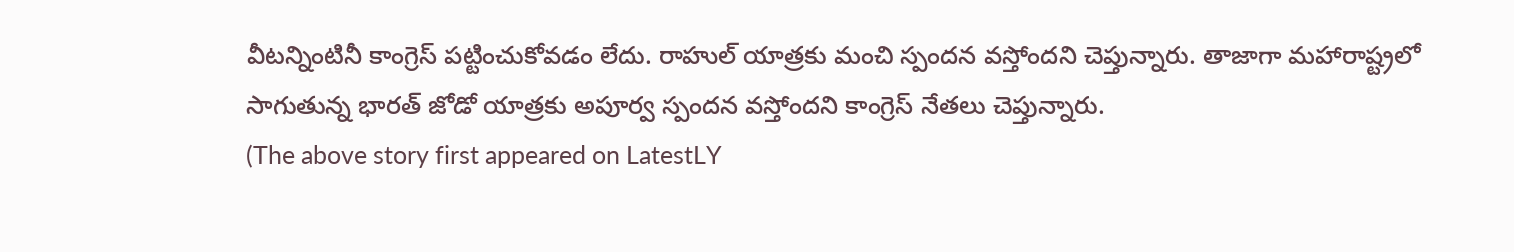వీటన్నింటినీ కాంగ్రెస్ పట్టించుకోవడం లేదు. రాహుల్ యాత్రకు మంచి స్పందన వస్తోందని చెప్తున్నారు. తాజాగా మహారాష్ట్రలో సాగుతున్న భారత్ జోడో యాత్రకు అపూర్వ స్పందన వస్తోందని కాంగ్రెస్ నేతలు చెప్తున్నారు.
(The above story first appeared on LatestLY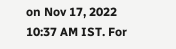on Nov 17, 2022 10:37 AM IST. For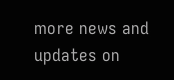more news and updates on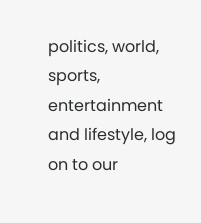politics, world, sports, entertainment and lifestyle, log on to our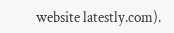website latestly.com).